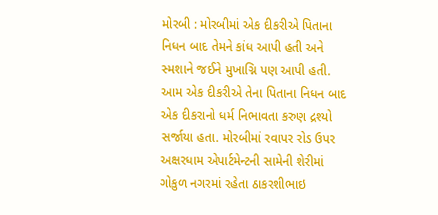મોરબી : મોરબીમાં એક દીકરીએ પિતાના નિધન બાદ તેમને કાંધ આપી હતી અને સ્મશાને જઈને મુખાગ્નિ પણ આપી હતી. આમ એક દીકરીએ તેના પિતાના નિધન બાદ એક દીકરાનો ધર્મ નિભાવતા કરુણ દ્રશ્યો સર્જાયા હતા. મોરબીમાં રવાપર રોડ ઉપર અક્ષરધામ એપાર્ટમેન્ટની સામેની શેરીમાં ગોકુળ નગરમાં રહેતા ઠાકરશીભાઇ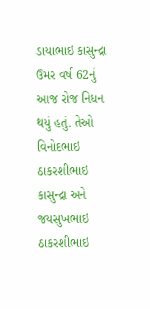ડાયાભાઇ કાસુન્દ્રા ઉમર વર્ષ 62નું આજ રોજ નિધન થયું હતું. તેઓ વિનોદભાઇ ઠાકરશીભાઇ કાસુન્દ્રા અને જયસુખભાઇ ઠાકરશીભાઇ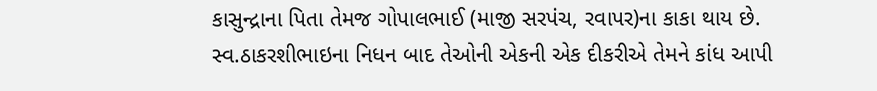કાસુન્દ્રાના પિતા તેમજ ગોપાલભાઈ (માજી સરપંચ, રવાપર)ના કાકા થાય છે. સ્વ.ઠાકરશીભાઇના નિધન બાદ તેઓની એકની એક દીકરીએ તેમને કાંધ આપી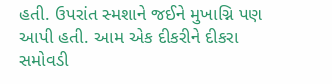હતી. ઉપરાંત સ્મશાને જઈને મુખાગ્નિ પણ આપી હતી. આમ એક દીકરીને દીકરા સમોવડી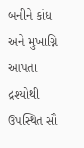બનીને કાંધ અને મુખાગ્નિ આપતા દ્રશ્યોથી ઉપસ્થિત સૌ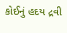કોઈનું હદય દ્રવી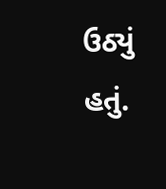ઉઠ્યું હતું.